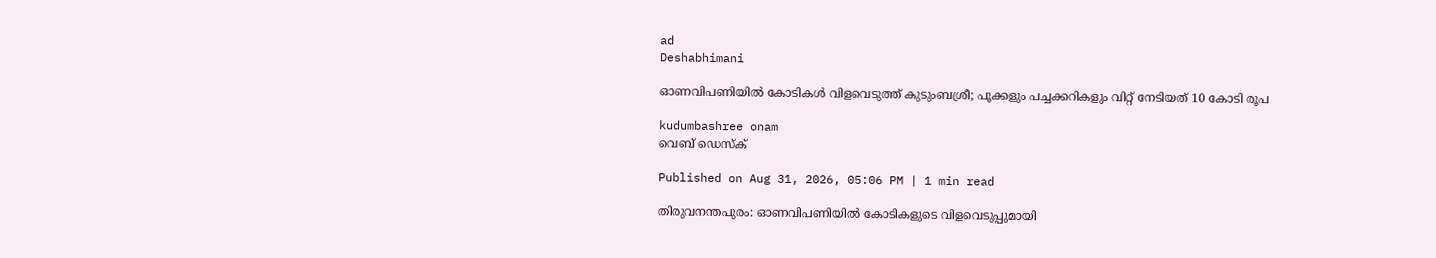ad
Deshabhimani

ഓണവിപണിയിൽ കോടികൾ വിളവെടുത്ത് കുടുംബശ്രീ; പൂക്കളും പച്ചക്കറികളും വിറ്റ് നേടിയത് 10 കോടി രൂപ

kudumbashree onam
വെബ് ഡെസ്ക്

Published on Aug 31, 2026, 05:06 PM | 1 min read

തിരുവനന്തപുരം: ഓണവിപണിയിൽ കോടികളുടെ വിളവെടുപ്പുമായി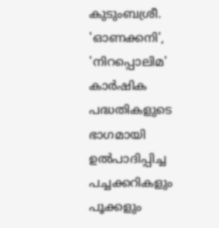കുടുംബശ്രീ. 'ഓണക്കനി', 'നിറപ്പൊലിമ' കാർഷിക പദ്ധതികളുടെ ഭാഗമായി ഉൽപാദിപ്പിച്ച പച്ചക്കറികളും പൂക്കളും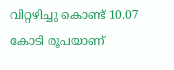വിറ്റഴിച്ചു കൊണ്ട് 10.07 കോടി രൂപയാണ്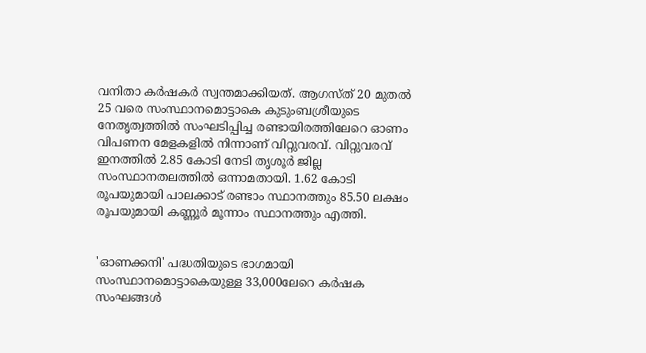വനിതാ കർഷകർ സ്വന്തമാക്കിയത്. ആഗസ്ത് 20 മുതൽ 25 വരെ സംസ്ഥാനമൊട്ടാകെ കുടുംബശ്രീയുടെ നേതൃത്വത്തിൽ സംഘടിപ്പിച്ച രണ്ടായിരത്തിലേറെ ഓണം വിപണന മേളകളിൽ നിന്നാണ് വിറ്റുവരവ്. വിറ്റുവരവ് ഇനത്തിൽ 2.85 കോടി നേടി തൃശൂർ ജില്ല സംസ്ഥാനതലത്തിൽ ഒന്നാമതായി. 1.62 കോടി രൂപയുമായി പാലക്കാട് രണ്ടാം സ്ഥാനത്തും 85.50 ലക്ഷം രൂപയുമായി കണ്ണൂർ മൂന്നാം സ്ഥാനത്തും എത്തി.


'ഓണക്കനി' പദ്ധതിയുടെ ഭാഗമായി സംസ്ഥാനമൊട്ടാകെയുള്ള 33,000ലേറെ കർഷക സംഘങ്ങൾ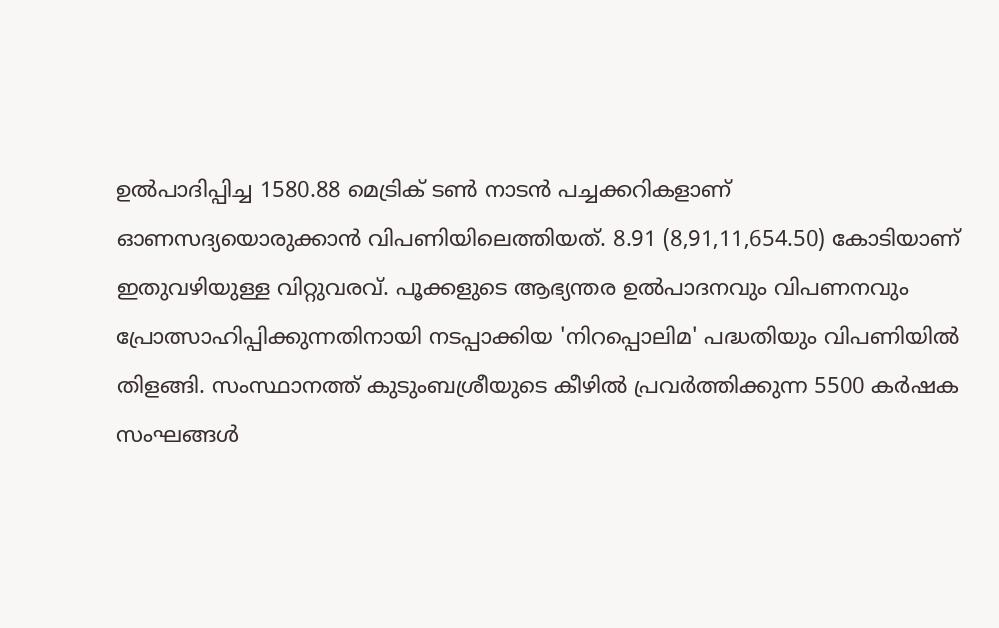ഉൽപാദിപ്പിച്ച 1580.88 മെട്രിക് ടൺ നാടൻ പച്ചക്കറികളാണ് ഓണസദ്യയൊരുക്കാൻ വിപണിയിലെത്തിയത്. 8.91 (8,91,11,654.50) കോടിയാണ് ഇതുവഴിയുള്ള വിറ്റുവരവ്. പൂക്കളുടെ ആഭ്യന്തര ഉൽപാദനവും വിപണനവും പ്രോത്സാഹിപ്പിക്കുന്നതിനായി നടപ്പാക്കിയ 'നിറപ്പൊലിമ' പദ്ധതിയും വിപണിയിൽ തിളങ്ങി. സംസ്ഥാനത്ത് കുടുംബശ്രീയുടെ കീഴിൽ പ്രവർത്തിക്കുന്ന 5500 കർഷക സംഘങ്ങൾ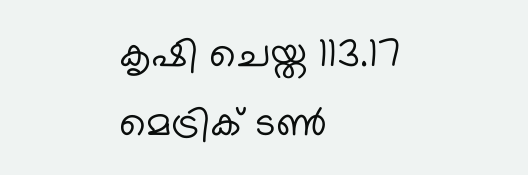കൃഷി ചെയ്ത 113.17 മെട്രിക് ടൺ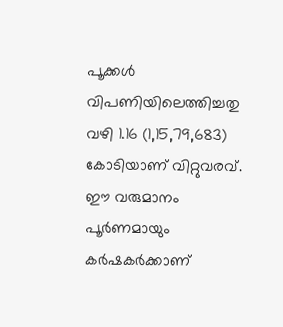പൂക്കൾ വിപണിയിലെത്തിച്ചതു വഴി 1.16 (1,15,79,683) കോടിയാണ് വിറ്റുവരവ്. ഈ വരുമാനം പൂർണമായും കർഷകർക്കാണ്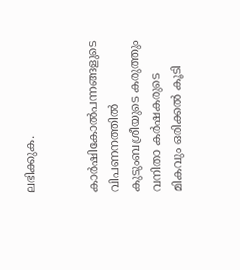ലഭിക്കുക.


കാർഷികോൽപന്നങ്ങളുടെ വിപണനത്തിൽ കുടുംബശ്രീയുടെ കരുത്തും വനിതാ കർഷകരുടെ മികവും ഒരിക്കൽ കൂടി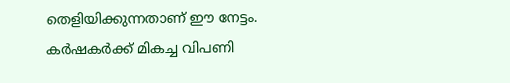തെളിയിക്കുന്നതാണ് ഈ നേട്ടം. കർഷകർക്ക് മികച്ച വിപണി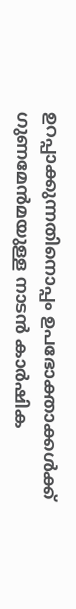ഉറപ്പാക്കുന്നതിനൊപ്പം ഉപഭോക്താക്കൾക്ക് ഗുണമേൻമയുള്ള നാടൻ കാർഷിക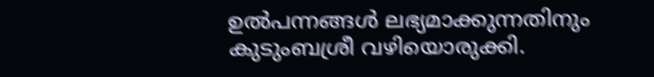ഉൽപന്നങ്ങൾ ലഭ്യമാക്കുന്നതിനും കുടുംബശ്രീ വഴിയൊരുക്കി.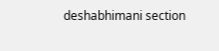deshabhimani section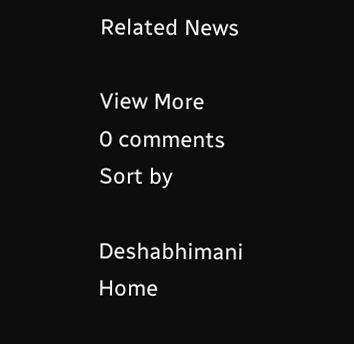Related News

View More
0 comments
Sort by

Deshabhimani
Home